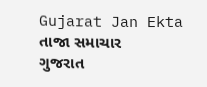Gujarat Jan Ekta
તાજા સમાચાર
ગુજરાત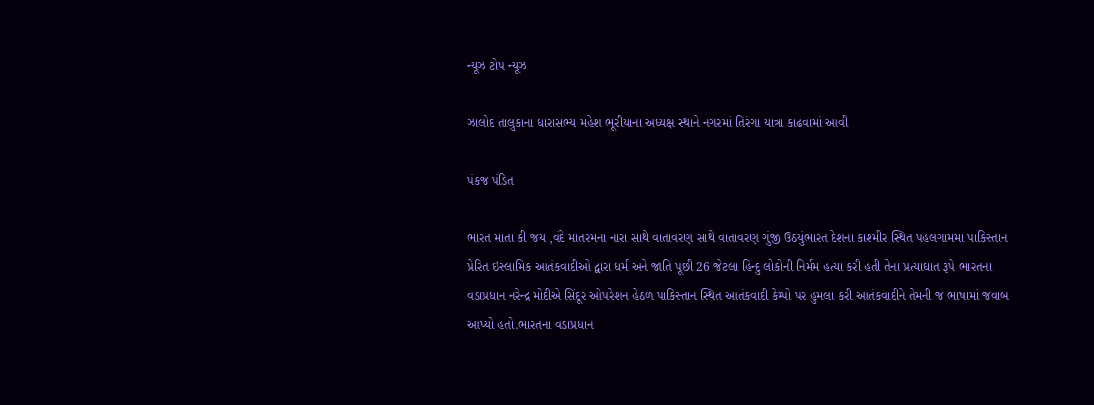ન્યૂઝ ટોપ ન્યૂઝ

ઝાલોદ તાલુકાના ધારાસભ્ય મહેશ ભૂરીયાના અધ્યક્ષ સ્થાને નગરમાં તિરંગા યાત્રા કાઢવામાં આવી

પંકજ પંડિત

ભારત માતા કી જય ,વંદે માતરમના નારા સાથે વાતાવરણ સાથે વાતાવરણ ગુંજી ઉઠયુંભારત દેશના કાશ્મીર સ્થિત પહલગામમા પાકિસ્તાન પ્રેરિત ઇસ્લામિક આતંકવાદીઓ દ્વારા ધર્મ અને જાતિ પૂછી 26 જેટલા હિન્દુ લોકોની નિર્મમ હત્યા કરી હતી તેના પ્રત્યાઘાત રૂપે ભારતના વડાપ્રધાન નરેન્દ્ર મોદીએ સિંદૂર ઓપરેશન હેઠળ પાકિસ્તાન સ્થિત આતંકવાદી કેમ્પો પર હુમલા કરી આતંકવાદીને તેમની જ ભાષામાં જવાબ આપ્યો હતો.ભારતના વડાપ્રધાન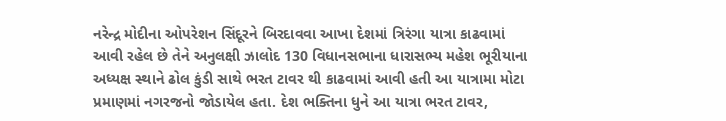નરેન્દ્ર મોદીના ઓપરેશન સિંદૂરને બિરદાવવા આખા દેશમાં ત્રિરંગા યાત્રા કાઢવામાં આવી રહેલ છે તેને અનુલક્ષી ઝાલોદ 130 વિધાનસભાના ધારાસભ્ય મહેશ ભૂરીયાના અધ્યક્ષ સ્થાને ઢોલ કુંડી સાથે ભરત ટાવર થી કાઢવામાં આવી હતી આ યાત્રામા મોટા પ્રમાણમાં નગરજનો જોડાયેલ હતા. દેશ ભક્તિના ધુને આ યાત્રા ભરત ટાવર,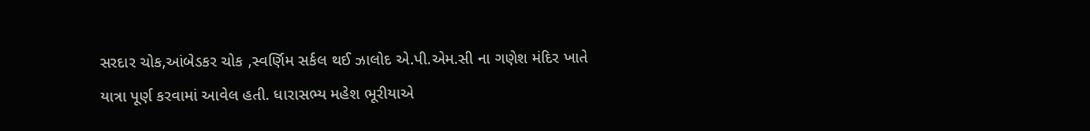સરદાર ચોક,આંબેડકર ચોક ,સ્વર્ણિમ સર્કલ થઈ ઝાલોદ એ.પી.એમ.સી ના ગણેશ મંદિર ખાતે યાત્રા પૂર્ણ કરવામાં આવેલ હતી. ધારાસભ્ય મહેશ ભૂરીયાએ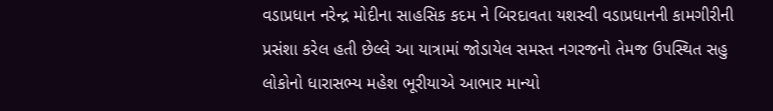વડાપ્રધાન નરેન્દ્ર મોદીના સાહસિક કદમ ને બિરદાવતા યશસ્વી વડાપ્રધાનની કામગીરીની પ્રસંશા કરેલ હતી છેલ્લે આ યાત્રામાં જોડાયેલ સમસ્ત નગરજનો તેમજ ઉપસ્થિત સહુ લોકોનો ધારાસભ્ય મહેશ ભૂરીયાએ આભાર માન્યો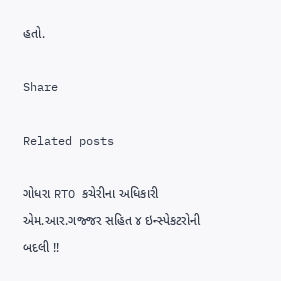હતો.

Share

Related posts

ગોધરા RTO કચેરીના અધિકારી એમ.આર.ગજ્જર સહિત ૪ ઇન્સ્પેકટરોની બદલી !!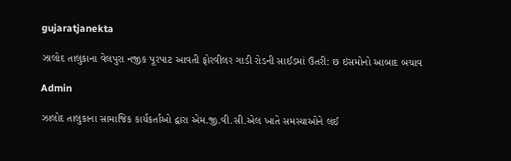gujaratjanekta

ઝાલોદ તાલુકાના વેલપુરા નજીક પૂરપાટ આવતી ફોરવીલર ગાડી રોડની સાઈડમાં ઉતરી: છ ઇસમોનો આબાદ બચાવ

Admin

ઝાલોદ તાલુકાના સામાજિક કાર્યકર્તાઓ દ્વારા એમ.જી.વી.સી.એલ ખાતે સમસ્યાઓને લઈ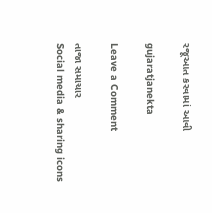રજૂઆત કરવામાં આવી

gujaratjanekta

Leave a Comment

તાજા સમાચાર
Social media & sharing icons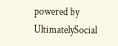powered by UltimatelySocial